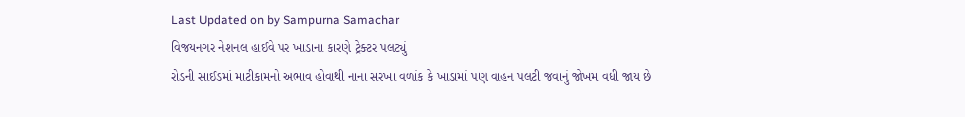Last Updated on by Sampurna Samachar
વિજયનગર નેશનલ હાઈવે પર ખાડાના કારણે ટ્રેક્ટર પલટ્યું
રોડની સાઈડમાં માટીકામનો અભાવ હોવાથી નાના સરખા વળાંક કે ખાડામાં પણ વાહન પલટી જવાનું જોખમ વધી જાય છે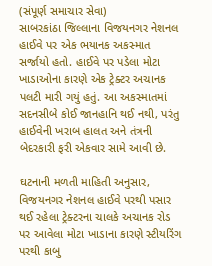(સંપૂર્ણ સમાચાર સેવા)
સાબરકાંઠા જિલ્લાના વિજયનગર નેશનલ હાઈવે પર એક ભયાનક અકસ્માત સર્જાયો હતો. હાઈવે પર પડેલા મોટા ખાડાઓના કારણે એક ટ્રેક્ટર અચાનક પલટી મારી ગયું હતું. આ અકસ્માતમાં સદનસીબે કોઈ જાનહાનિ થઈ નથી, પરંતુ હાઈવેની ખરાબ હાલત અને તંત્રની બેદરકારી ફરી એકવાર સામે આવી છે.

ઘટનાની મળતી માહિતી અનુસાર, વિજયનગર નેશનલ હાઈવે પરથી પસાર થઈ રહેલા ટ્રેક્ટરના ચાલકે અચાનક રોડ પર આવેલા મોટા ખાડાના કારણે સ્ટીયરિંગ પરથી કાબુ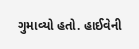ગુમાવ્યો હતો. હાઈવેની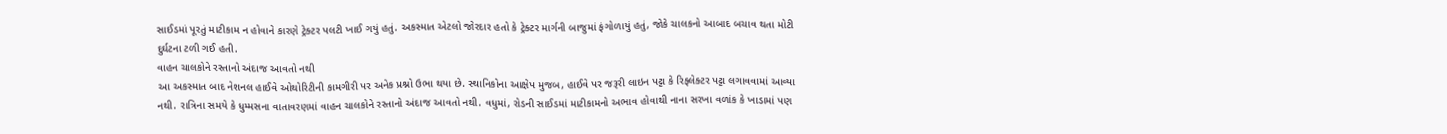સાઈડમાં પૂરતું માટીકામ ન હોવાને કારણે ટ્રેક્ટર પલટી ખાઈ ગયું હતું. અકસ્માત એટલો જોરદાર હતો કે ટ્રેક્ટર માર્ગની બાજુમાં ફંગોળાયું હતું, જોકે ચાલકનો આબાદ બચાવ થતા મોટી દુર્ઘટના ટળી ગઈ હતી.
વાહન ચાલકોને રસ્તાનો અંદાજ આવતો નથી
આ અકસ્માત બાદ નેશનલ હાઈવે ઓથોરિટીની કામગીરી પર અનેક પ્રશ્નો ઉભા થયા છે. સ્થાનિકોના આક્ષેપ મુજબ, હાઈવે પર જરૂરી લાઇન પટ્ટા કે રિફ્લેક્ટર પટ્ટા લગાવવામાં આવ્યા નથી. રાત્રિના સમયે કે ધુમ્મસના વાતાવરણમાં વાહન ચાલકોને રસ્તાનો અંદાજ આવતો નથી. વધુમાં, રોડની સાઈડમાં માટીકામનો અભાવ હોવાથી નાના સરખા વળાંક કે ખાડામાં પણ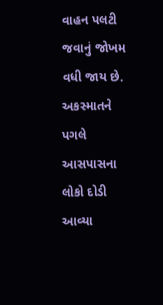વાહન પલટી જવાનું જોખમ વધી જાય છે.
અકસ્માતને પગલે આસપાસના લોકો દોડી આવ્યા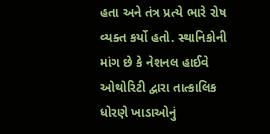હતા અને તંત્ર પ્રત્યે ભારે રોષ વ્યક્ત કર્યો હતો. સ્થાનિકોની માંગ છે કે નેશનલ હાઈવે ઓથોરિટી દ્વારા તાત્કાલિક ધોરણે ખાડાઓનું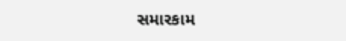સમારકામ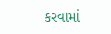કરવામાં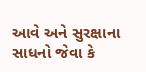આવે અને સુરક્ષાના સાધનો જેવા કે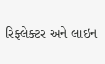રિફ્લેક્ટર અને લાઇન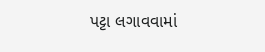પટ્ટા લગાવવામાં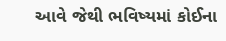આવે જેથી ભવિષ્યમાં કોઈના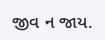જીવ ન જાય.